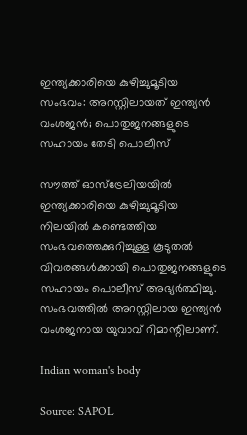ഇന്ത്യക്കാരിയെ കുഴിച്ചുമൂടിയ സംഭവം: അറസ്റ്റിലായത് ഇന്ത്യൻ വംശജൻ; പൊതുജനങ്ങളുടെ സഹായം തേടി പൊലീസ്

സൗത്ത് ഓസ്‌ട്രേലിയയിൽ ഇന്ത്യക്കാരിയെ കുഴിച്ചുമൂടിയ നിലയിൽ കണ്ടെത്തിയ സംഭവത്തെക്കുറിച്ചുള്ള കൂടുതൽ വിവരങ്ങൾക്കായി പൊതുജനങ്ങളുടെ സഹായം പൊലീസ് അഭ്യർത്ഥിച്ചു. സംഭവത്തിൽ അറസ്റ്റിലായ ഇന്ത്യൻ വംശജനായ യുവാവ് റിമാന്റിലാണ്.

Indian woman's body

Source: SAPOL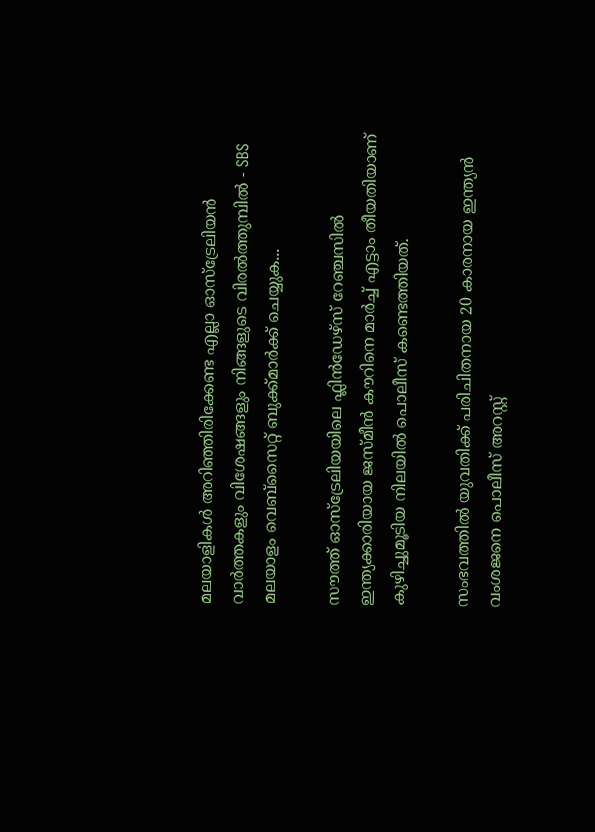മലയാളികൾ അറിഞ്ഞിരിക്കേണ്ട എല്ലാ ഓസ്ട്രേലിയൻ വാർത്തകളും വിശേഷങ്ങളും നിങ്ങളുടെ വിരൽത്തുമ്പിൽ - SBS മലയാളം വെബ്സൈറ്റ് ബുക്ക്മാർക്ക് ചെയ്യുക...

സൗത്ത് ഓസ്‌ട്രേലിയയിലെ ഫ്ലിൻഡേഴ്‌സ് റേഞ്ചസിൽ ഇന്ത്യക്കാരിയായ ജസ്മീൻ കൗറിനെ മാർച്ച് എട്ടാം തീയതിയാണ് കുഴിച്ചുമൂടിയ നിലയിൽ പൊലീസ് കണ്ടെത്തിയത്.

സംഭവത്തിൽ യുവതിക്ക് പരിചിതനായ 20 കാരനായ ഇന്ത്യൻ വംശജനെ പൊലീസ് അറസ്റ്റ്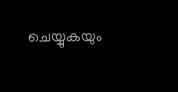ചെയ്യുകയും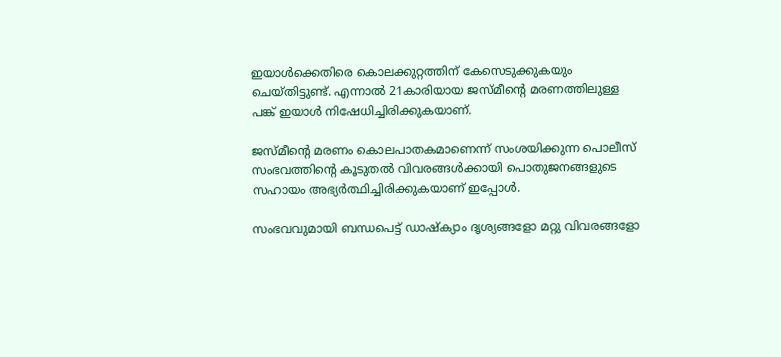ഇയാൾക്കെതിരെ കൊലക്കുറ്റത്തിന് കേസെടുക്കുകയും ചെയ്തിട്ടുണ്ട്. എന്നാൽ 21കാരിയായ ജസ്മീന്റെ മരണത്തിലുള്ള പങ്ക് ഇയാൾ നിഷേധിച്ചിരിക്കുകയാണ്.

ജസ്മീന്റെ മരണം കൊലപാതകമാണെന്ന് സംശയിക്കുന്ന പൊലീസ് സംഭവത്തിന്റെ കൂടുതൽ വിവരങ്ങൾക്കായി പൊതുജനങ്ങളുടെ സഹായം അഭ്യർത്ഥിച്ചിരിക്കുകയാണ് ഇപ്പോൾ.

സംഭവവുമായി ബന്ധപെട്ട് ഡാഷ്ക്യാം ദൃശ്യങ്ങളോ മറ്റു വിവരങ്ങളോ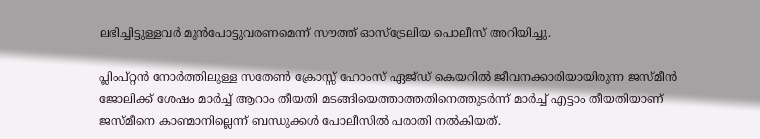ലഭിച്ചിട്ടുള്ളവർ മുൻപോട്ടുവരണമെന്ന് സൗത്ത് ഓസ്ട്രേലിയ പൊലീസ് അറിയിച്ചു.

പ്ലിംപ്റ്റൻ നോർത്തിലുള്ള സതേൺ ക്രോസ്സ് ഹോംസ് ഏജ്ഡ് കെയറിൽ ജീവനക്കാരിയായിരുന്ന ജസ്മീൻ ജോലിക്ക് ശേഷം മാർച്ച് ആറാം തീയതി മടങ്ങിയെത്താത്തതിനെത്തുടർന്ന് മാർച്ച് എട്ടാം തീയതിയാണ് ജസ്മീനെ കാണ്മാനില്ലെന്ന് ബന്ധുക്കൾ പോലീസിൽ പരാതി നൽകിയത്.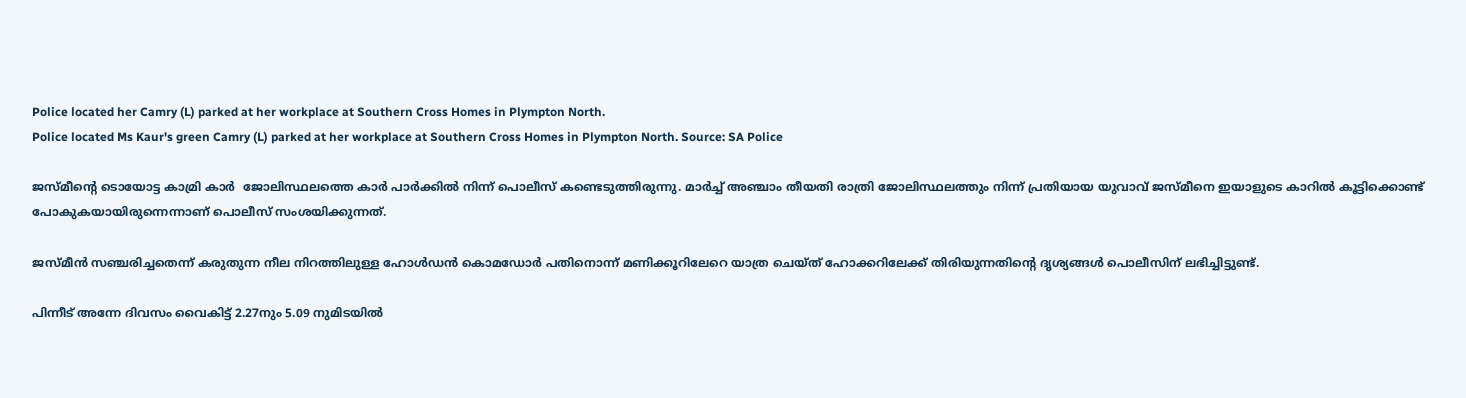Police located her Camry (L) parked at her workplace at Southern Cross Homes in Plympton North.
Police located Ms Kaur's green Camry (L) parked at her workplace at Southern Cross Homes in Plympton North. Source: SA Police

ജസ്മീന്റെ ടൊയോട്ട കാമ്രി കാർ  ജോലിസ്ഥലത്തെ കാർ പാർക്കിൽ നിന്ന് പൊലീസ് കണ്ടെടുത്തിരുന്നു. മാർച്ച് അഞ്ചാം തീയതി രാത്രി ജോലിസ്ഥലത്തും നിന്ന് പ്രതിയായ യുവാവ് ജസ്മീനെ ഇയാളുടെ കാറിൽ കൂട്ടിക്കൊണ്ട് പോകുകയായിരുന്നെന്നാണ് പൊലീസ് സംശയിക്കുന്നത്.

ജസ്മീൻ സഞ്ചരിച്ചതെന്ന് കരുതുന്ന നീല നിറത്തിലുള്ള ഹോൾഡൻ കൊമഡോർ പതിനൊന്ന് മണിക്കൂറിലേറെ യാത്ര ചെയ്ത് ഹോക്കറിലേക്ക് തിരിയുന്നതിന്റെ ദൃശ്യങ്ങൾ പൊലീസിന് ലഭിച്ചിട്ടുണ്ട്.

പിന്നീട് അന്നേ ദിവസം വൈകിട്ട് 2.27നും 5.09 നുമിടയിൽ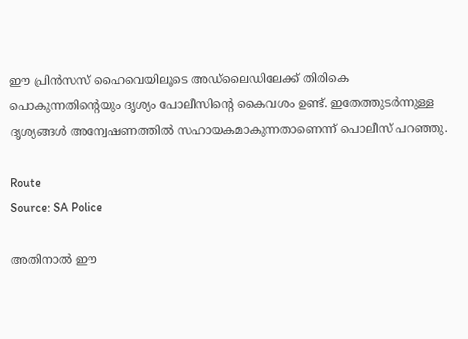ഈ പ്രിൻസസ് ഹൈവെയിലൂടെ അഡ്‌ലൈഡിലേക്ക് തിരികെ പൊകുന്നതിന്റെയും ദൃശ്യം പോലീസിന്റെ കൈവശം ഉണ്ട്. ഇതേത്തുടർന്നുള്ള ദൃശ്യങ്ങൾ അന്വേഷണത്തിൽ സഹായകമാകുന്നതാണെന്ന് പൊലീസ് പറഞ്ഞു.

Route
Source: SA Police

അതിനാൽ ഈ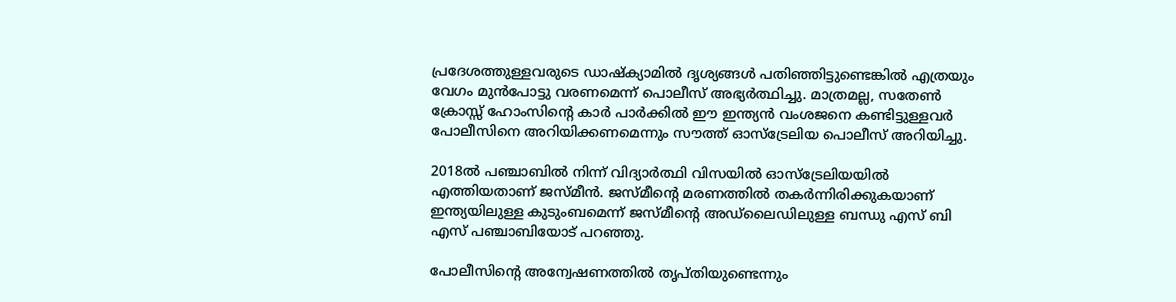പ്രദേശത്തുള്ളവരുടെ ഡാഷ്ക്യാമിൽ ദൃശ്യങ്ങൾ പതിഞ്ഞിട്ടുണ്ടെങ്കിൽ എത്രയും വേഗം മുൻപോട്ടു വരണമെന്ന് പൊലീസ് അഭ്യർത്ഥിച്ചു. മാത്രമല്ല, സതേൺ ക്രോസ്സ് ഹോംസിന്റെ കാർ പാർക്കിൽ ഈ ഇന്ത്യൻ വംശജനെ കണ്ടിട്ടുള്ളവർ പോലീസിനെ അറിയിക്കണമെന്നും സൗത്ത് ഓസ്ട്രേലിയ പൊലീസ് അറിയിച്ചു.

2018ൽ പഞ്ചാബിൽ നിന്ന് വിദ്യാർത്ഥി വിസയിൽ ഓസ്‌ട്രേലിയയിൽ എത്തിയതാണ് ജസ്മീൻ. ജസ്മീന്റെ മരണത്തിൽ തകർന്നിരിക്കുകയാണ് ഇന്ത്യയിലുള്ള കുടുംബമെന്ന് ജസ്മീന്റെ അഡ്‌ലൈഡിലുള്ള ബന്ധു എസ് ബി എസ് പഞ്ചാബിയോട് പറഞ്ഞു.

പോലീസിന്റെ അന്വേഷണത്തിൽ തൃപ്തിയുണ്ടെന്നും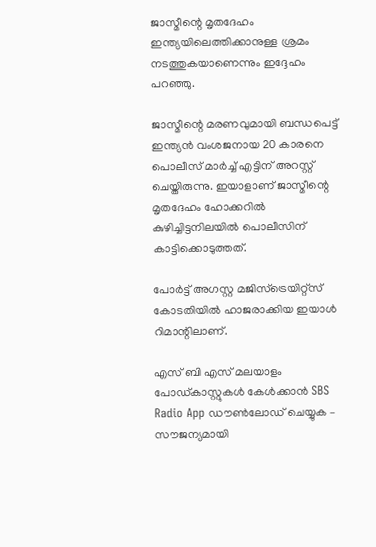ജാസ്മീന്റെ മൃതദേഹം ഇന്ത്യയിലെത്തിക്കാനുള്ള ശ്രമം നടത്തുകയാണെന്നും ഇദ്ദേഹം പറഞ്ഞു.

ജാസ്മീന്റെ മരണവുമായി ബന്ധപെട്ട് ഇന്ത്യൻ വംശജനായ 20 കാരനെ പൊലീസ് മാർച്ച് എട്ടിന് അറസ്റ്റ് ചെയ്തിരുന്നു. ഇയാളാണ് ജാസ്മീന്റെ മൃതദേഹം ഹോക്കറിൽ കുഴിച്ചിട്ടനിലയിൽ പൊലീസിന് കാട്ടിക്കൊടുത്തത്.

പോർട്ട് അഗസ്റ്റ മജിസ്ട്രെയിറ്റ്സ് കോടതിയിൽ ഹാജരാക്കിയ ഇയാൾ റിമാന്റിലാണ്.

എസ് ബി എസ് മലയാളം പോഡ്കാസ്റ്റുകൾ കേൾക്കാൻ SBS Radio App ഡൗൺലോഡ് ചെയ്യുക – സൗജന്യമായി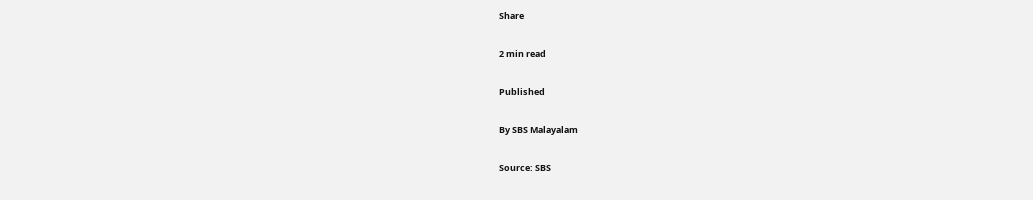Share

2 min read

Published

By SBS Malayalam

Source: SBS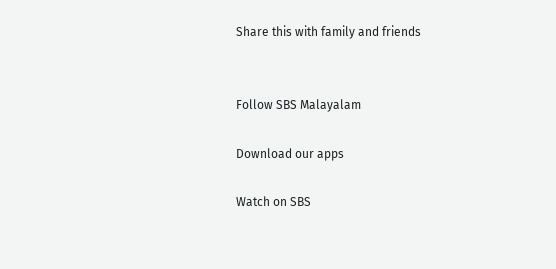Share this with family and friends


Follow SBS Malayalam

Download our apps

Watch on SBS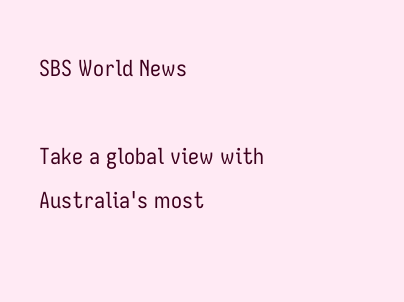SBS World News

Take a global view with Australia's most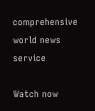comprehensive world news service

Watch now